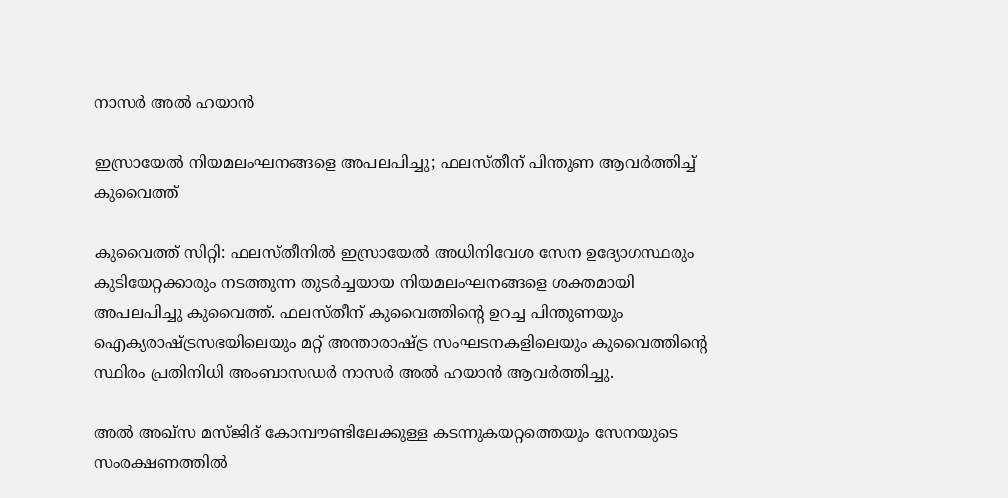നാസർ അൽ ഹയാൻ

ഇസ്രായേൽ നിയമലംഘനങ്ങളെ അപലപിച്ചു; ഫലസ്തീന് പിന്തുണ ആവർത്തിച്ച് കുവൈത്ത്

കുവൈത്ത് സിറ്റി: ഫലസ്തീനിൽ ഇസ്രായേൽ അധിനിവേശ സേന ഉദ്യോഗസ്ഥരും കുടിയേറ്റക്കാരും നടത്തുന്ന തുടർച്ചയായ നിയമലംഘനങ്ങളെ ശക്തമായി അപലപിച്ചു കുവൈത്ത്. ഫലസ്തീന് കുവൈത്തിന്റെ ഉറച്ച പിന്തുണയും ഐക്യരാഷ്ട്രസഭയിലെയും മറ്റ് അന്താരാഷ്ട്ര സംഘടനകളിലെയും കുവൈത്തിന്റെ സ്ഥിരം പ്രതിനിധി അംബാസഡർ നാസർ അൽ ഹയാൻ ആവർത്തിച്ചു.

അൽ അഖ്‌സ മസ്ജിദ് കോമ്പൗണ്ടിലേക്കുള്ള കടന്നുകയറ്റത്തെയും സേനയുടെ സംരക്ഷണത്തിൽ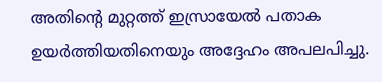അതിന്റെ മുറ്റത്ത് ഇസ്രായേൽ പതാക ഉയർത്തിയതിനെയും അദ്ദേഹം അപലപിച്ചു.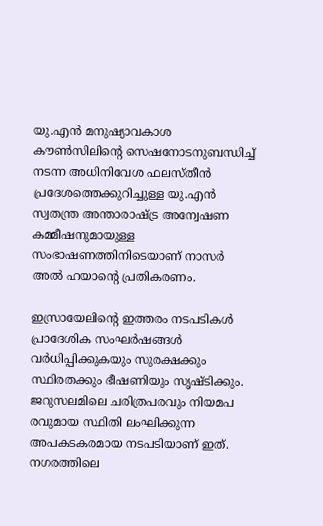യു.എൻ മനുഷ്യാവകാശ കൗൺസിലിന്റെ സെഷനോടനുബന്ധിച്ച് നടന്ന അധിനിവേശ ഫലസ്തീൻ പ്രദേശത്തെക്കുറിച്ചുള്ള യു.എൻ സ്വതന്ത്ര അന്താരാഷ്ട്ര അന്വേഷണ കമ്മീഷനുമായുള്ള സംഭാഷണത്തിനിടെയാണ് നാസർ അൽ ഹയാന്റെ പ്രതികരണം.

ഇസ്രായേലിന്റെ ഇത്തരം നടപടികൾ പ്രാദേശിക സംഘർഷങ്ങൾ വർധിപ്പിക്കുകയും സുരക്ഷക്കും സ്ഥിരതക്കും ഭീഷണിയും സൃഷ്ടിക്കും. ജറുസലമിലെ ചരിത്രപരവും നിയമപ രവുമായ സ്ഥിതി ലംഘിക്കുന്ന അപകടകരമായ നടപടിയാണ് ഇത്. നഗരത്തിലെ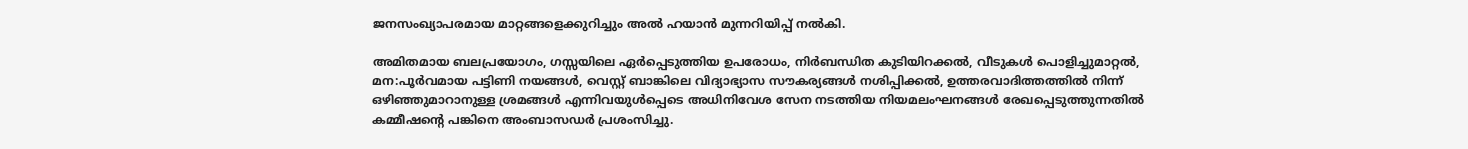ജനസംഖ്യാപരമായ മാറ്റങ്ങളെക്കുറിച്ചും അൽ ഹയാൻ മുന്നറിയിപ്പ് നൽകി.

അമിതമായ ബലപ്രയോഗം, ഗസ്സയിലെ ഏർപ്പെടുത്തിയ ഉപരോധം, നിർബന്ധിത കുടിയിറക്കൽ, വീടുകൾ പൊളിച്ചുമാറ്റൽ, മന:പൂർവമായ പട്ടിണി നയങ്ങൾ, വെസ്റ്റ് ബാങ്കിലെ വിദ്യാഭ്യാസ സൗകര്യങ്ങൾ നശിപ്പിക്കൽ, ഉത്തരവാദിത്തത്തിൽ നിന്ന് ഒഴിഞ്ഞുമാറാനുള്ള ശ്രമങ്ങൾ എന്നിവയുൾപ്പെടെ അധിനിവേശ സേന നടത്തിയ നിയമലംഘനങ്ങൾ രേഖപ്പെടുത്തുന്നതിൽ കമ്മീഷന്റെ പങ്കിനെ അംബാസഡർ പ്രശംസിച്ചു.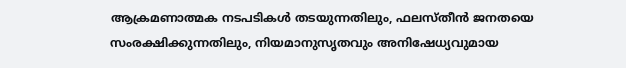ആക്രമണാത്മക നടപടികൾ തടയുന്നതിലും, ഫലസ്തീൻ ജനതയെ സംരക്ഷിക്കുന്നതിലും, നിയമാനുസൃതവും അനിഷേധ്യവുമായ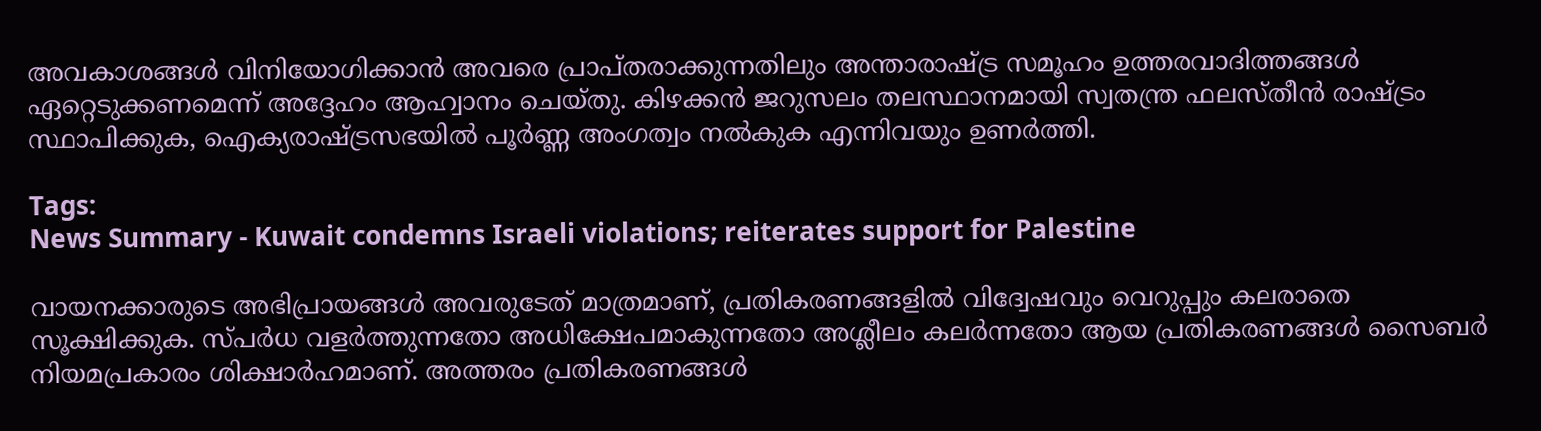അവകാശങ്ങൾ വിനിയോഗിക്കാൻ അവരെ പ്രാപ്തരാക്കുന്നതിലും അന്താരാഷ്ട്ര സമൂഹം ഉത്തരവാദിത്തങ്ങൾ ഏറ്റെടുക്കണമെന്ന് അദ്ദേഹം ആഹ്വാനം ചെയ്തു. കിഴക്കൻ ജറുസലം തലസ്ഥാനമായി സ്വതന്ത്ര ഫലസ്തീൻ രാഷ്ട്രം സ്ഥാപിക്കുക, ഐക്യരാഷ്ട്രസഭയിൽ പൂർണ്ണ അംഗത്വം നൽകുക എന്നിവയും ഉണർത്തി.

Tags:
News Summary - Kuwait condemns Israeli violations; reiterates support for Palestine

വായനക്കാരുടെ അഭിപ്രായങ്ങള്‍ അവരുടേത് മാത്രമാണ്, പ്രതികരണങ്ങളിൽ വിദ്വേഷവും വെറുപ്പും കലരാതെ സൂക്ഷിക്കുക. സ്പർധ വളർത്തുന്നതോ അധിക്ഷേപമാകുന്നതോ അശ്ലീലം കലർന്നതോ ആയ പ്രതികരണങ്ങൾ സൈബർ നിയമപ്രകാരം ശിക്ഷാർഹമാണ്. അത്തരം പ്രതികരണങ്ങൾ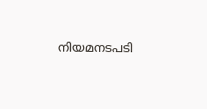നിയമനടപടി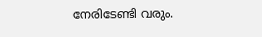നേരിടേണ്ടി വരും.